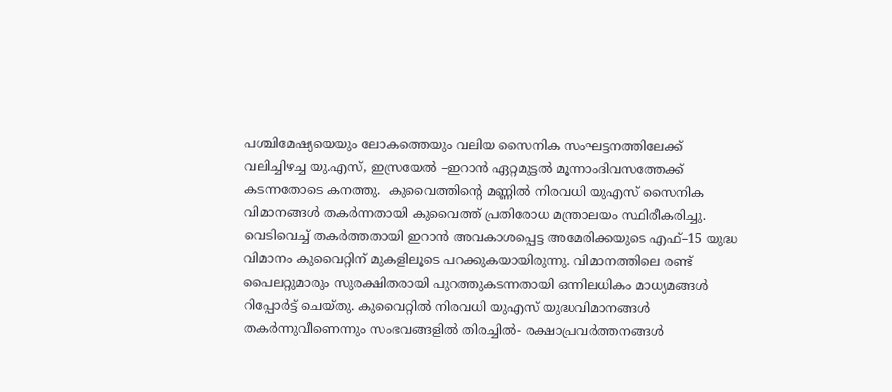പശ്ചിമേഷ്യയെയും ലോകത്തെയും വലിയ സൈനിക സംഘട്ടനത്തിലേക്ക് വലിച്ചിഴച്ച യു.എസ്, ഇസ്രയേല്‍ –ഇറാന്‍ ഏറ്റമുട്ടല്‍ മൂന്നാംദിവസത്തേക്ക് കടന്നതോടെ കനത്തു.  കുവൈത്തിന്‍റെ മണ്ണില്‍ നിരവധി യുഎസ് സൈനിക വിമാനങ്ങൾ തകർന്നതായി കുവൈത്ത് പ്രതിരോധ മന്ത്രാലയം സ്ഥിരീകരിച്ചു. വെടിവെച്ച് തകര്‍ത്തതായി ഇറാന്‍ അവകാശപ്പെട്ട അമേരിക്കയുടെ എഫ്–15 യുദ്ധ വിമാനം കുവൈറ്റിന് മുകളിലൂടെ പറക്കുകയായിരുന്നു. വിമാനത്തിലെ രണ്ട് പൈലറ്റുമാരും സുരക്ഷിതരായി പുറത്തുകടന്നതായി ഒന്നിലധികം മാധ്യമങ്ങള്‍ റിപ്പോര്‍ട്ട് ചെയ്തു. കുവൈറ്റിൽ നിരവധി യുഎസ് യുദ്ധവിമാനങ്ങൾ തകർന്നുവീണെന്നും സംഭവങ്ങളില്‍ തിരച്ചില്‍- രക്ഷാപ്രവര്‍ത്തനങ്ങള്‍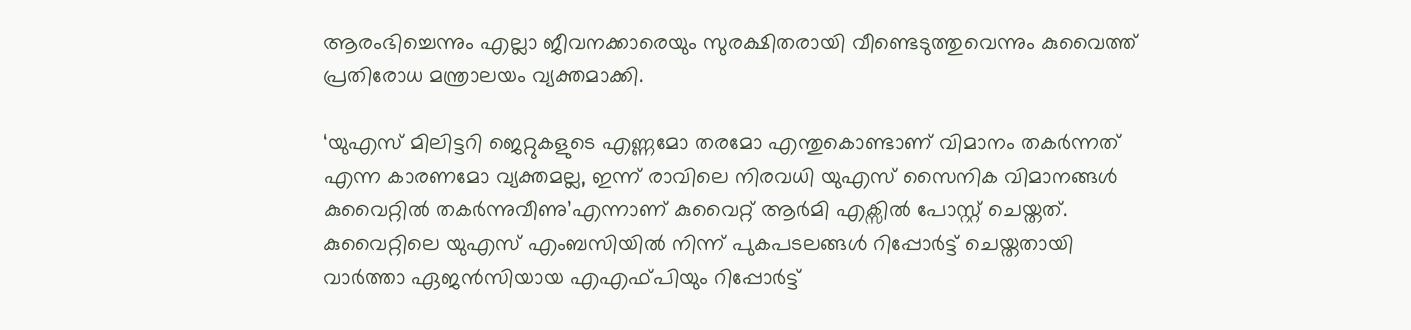ആരംഭിച്ചെന്നും എല്ലാ ജീവനക്കാരെയും സുരക്ഷിതരായി വീണ്ടെടുത്തുവെന്നും കുവൈത്ത് പ്രതിരോധ മന്ത്രാലയം വ്യക്തമാക്കി.

‘യുഎസ് മിലിട്ടറി ജെറ്റുകളുടെ എണ്ണമോ തരമോ എന്തുകൊണ്ടാണ് വിമാനം തകർന്നത് എന്ന കാരണമോ വ്യക്തമല്ല, ഇന്ന് രാവിലെ നിരവധി യുഎസ് സൈനിക വിമാനങ്ങൾ കുവൈറ്റിൽ തകർന്നുവീണു’എന്നാണ് കുവൈറ്റ് ആര്‍മി എക്സില്‍ പോസ്റ്റ് ചെയ്തത്. കുവൈറ്റിലെ യുഎസ് എംബസിയിൽ നിന്ന് പുകപടലങ്ങൾ റിപ്പോർട്ട് ചെയ്തതായി വാർത്താ ഏജൻസിയായ എഎഫ്‌പിയും റിപ്പോർട്ട്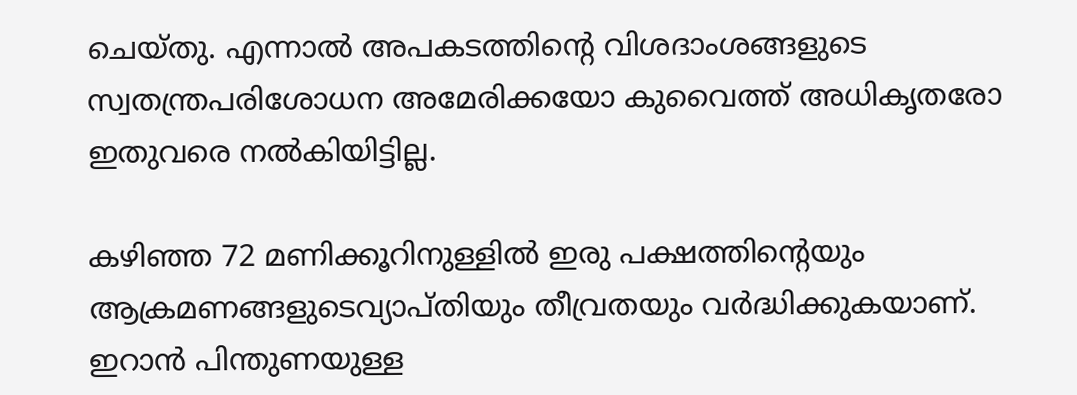ചെയ്തു. എന്നാല്‍ അപകടത്തിന്‍റെ വിശദാംശങ്ങളുടെ സ്വതന്ത്രപരിശോധന അമേരിക്കയോ കുവൈത്ത് അധികൃതരോ ഇതുവരെ നല്‍കിയിട്ടില്ല.

കഴിഞ്ഞ 72 മണിക്കൂറിനുള്ളിൽ ഇരു പക്ഷത്തിന്‍റെയും ആക്രമണങ്ങളുടെവ്യാപ്തിയും തീവ്രതയും വർദ്ധിക്കുകയാണ്. ഇറാൻ പിന്തുണയുള്ള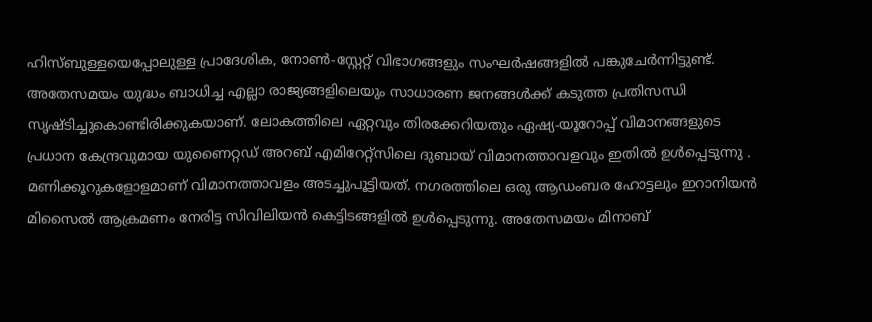ഹിസ്ബുള്ളയെപ്പോലുള്ള പ്രാദേശിക, നോൺ-സ്റ്റേറ്റ് വിഭാഗങ്ങളും സംഘര്‍ഷങ്ങളില്‍ പങ്കുചേര്‍ന്നിട്ടുണ്ട്. അതേസമയം യുദ്ധം ബാധിച്ച എല്ലാ രാജ്യങ്ങളിലെയും സാധാരണ ജനങ്ങൾക്ക് കടുത്ത പ്രതിസന്ധി സൃഷ്ടിച്ചുകൊണ്ടിരിക്കുകയാണ്. ലോകത്തിലെ ഏറ്റവും തിരക്കേറിയതും ഏഷ്യ-യൂറോപ്പ് വിമാനങ്ങളുടെ പ്രധാന കേന്ദ്രവുമായ യുണൈറ്റഡ് അറബ് എമിറേറ്റ്‌സിലെ ദുബായ് വിമാനത്താവളവും ഇതിൽ ഉൾപ്പെടുന്നു .  മണിക്കൂറുകളോളമാണ് വിമാനത്താവളം അടച്ചുപൂട്ടിയത്. നഗരത്തിലെ ഒരു ആഡംബര ഹോട്ടലും ഇറാനിയൻ മിസൈൽ ആക്രമണം നേരിട്ട സിവിലിയൻ കെട്ടിടങ്ങളിൽ ഉൾപ്പെടുന്നു. അതേസമയം മിനാബ്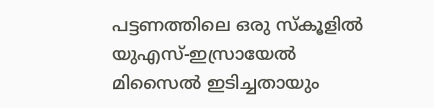പട്ടണത്തിലെ ഒരു സ്‌കൂളിൽ യുഎസ്-ഇസ്രായേൽ മിസൈൽ ഇടിച്ചതായും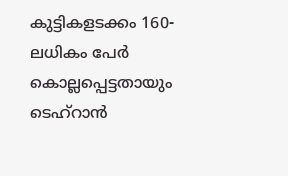കുട്ടികളടക്കം 160-ലധികം പേർ കൊല്ലപ്പെട്ടതായും ടെഹ്‌റാൻ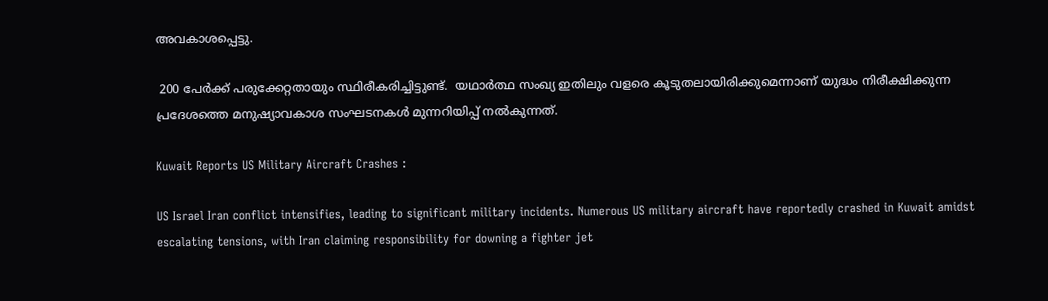അവകാശപ്പെട്ടു.

 200 പേർക്ക് പരുക്കേറ്റതായും സ്ഥിരീകരിച്ചിട്ടുണ്ട്.  യഥാർത്ഥ സംഖ്യ ഇതിലും വളരെ കൂടുതലായിരിക്കുമെന്നാണ് യുദ്ധം നിരീക്ഷിക്കുന്ന പ്രദേശത്തെ മനുഷ്യാവകാശ സംഘടനകൾ മുന്നറിയിപ്പ് നല്‍കുന്നത്.

Kuwait Reports US Military Aircraft Crashes :

US Israel Iran conflict intensifies, leading to significant military incidents. Numerous US military aircraft have reportedly crashed in Kuwait amidst escalating tensions, with Iran claiming responsibility for downing a fighter jet